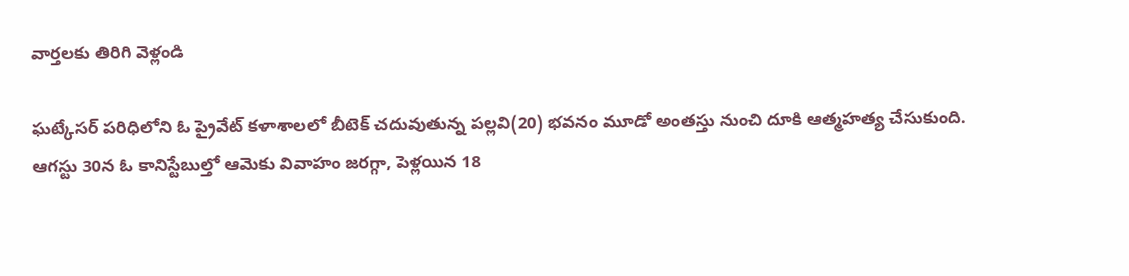వార్తలకు తిరిగి వెళ్లండి

ఘట్కేసర్ పరిధిలోని ఓ ప్రైవేట్ కళాశాలలో బీటెక్ చదువుతున్న పల్లవి(20) భవనం మూడో అంతస్తు నుంచి దూకి ఆత్మహత్య చేసుకుంది.
ఆగస్టు 30న ఓ కానిస్టేబుల్తో ఆమెకు వివాహం జరగ్గా, పెళ్లయిన 18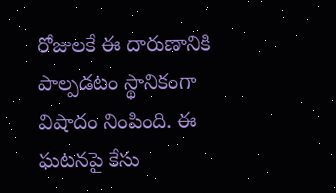రోజులకే ఈ దారుణానికి పాల్పడటం స్థానికంగా విషాదం నింపింది. ఈ ఘటనపై కేసు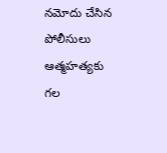నమోదు చేసిన పోలీసులు ఆత్మహత్యకు గల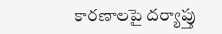కారణాలపై దర్యాప్తు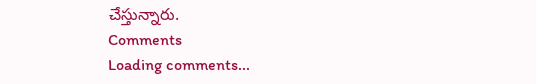చేస్తున్నారు.
Comments
Loading comments...